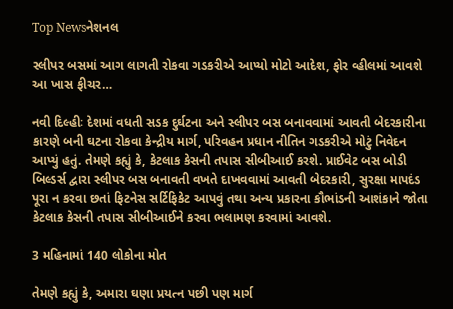Top Newsનેશનલ

સ્લીપર બસમાં આગ લાગતી રોકવા ગડકરીએ આપ્યો મોટો આદેશ, ફોર વ્હીલમાં આવશે આ ખાસ ફીચર…

નવી દિલ્હીઃ દેશમાં વધતી સડક દુર્ઘટના અને સ્લીપર બસ બનાવવામાં આવતી બેદરકારીના કારણે બની ઘટના રોકવા કેન્દ્રીય માર્ગ, પરિવહન પ્રધાન નીતિન ગડકરીએ મોટું નિવેદન આપ્યું હતું. તેમણે કહ્યું કે, કેટલાક કેસની તપાસ સીબીઆઈ કરશે. પ્રાઈવેટ બસ બોડી બિલ્ડર્સ દ્વારા સ્લીપર બસ બનાવતી વખતે દાખવવામાં આવતી બેદરકારી, સુરક્ષા માપદંડ પૂરા ન કરવા છતાં ફિટનેસ સર્ટિફિકેટ આપવું તથા અન્ય પ્રકારના કૌભાંડની આશંકાને જોતા કેટલાક કેસની તપાસ સીબીઆઈને કરવા ભલામણ કરવામાં આવશે.

3 મહિનામાં 140 લોકોના મોત

તેમણે કહ્યું કે, અમારા ઘણા પ્રયત્ન પછી પણ માર્ગ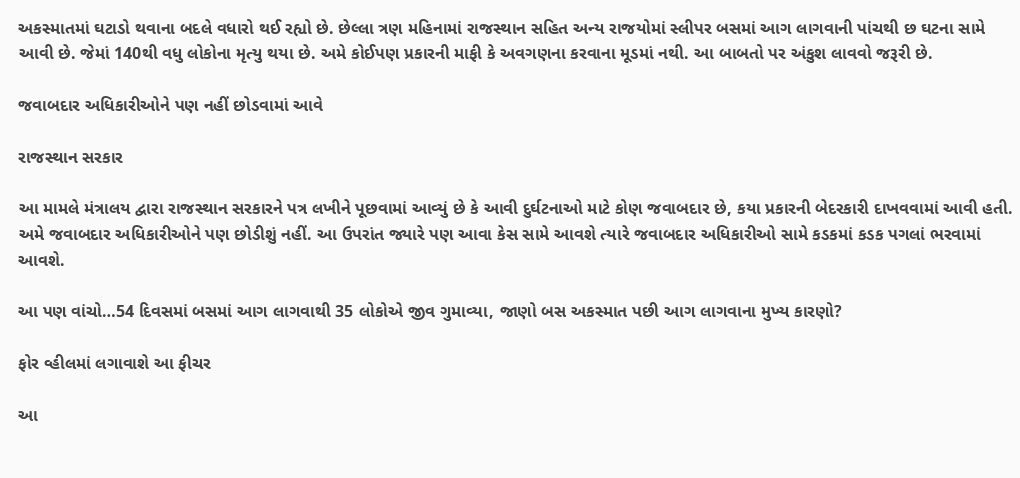અકસ્માતમાં ઘટાડો થવાના બદલે વધારો થઈ રહ્યો છે. છેલ્લા ત્રણ મહિનામાં રાજસ્થાન સહિત અન્ય રાજયોમાં સ્લીપર બસમાં આગ લાગવાની પાંચથી છ ઘટના સામે આવી છે. જેમાં 140થી વધુ લોકોના મૃત્યુ થયા છે. અમે કોઈપણ પ્રકારની માફી કે અવગણના કરવાના મૂડમાં નથી. આ બાબતો પર અંકુશ લાવવો જરૂરી છે.

જવાબદાર અધિકારીઓને પણ નહીં છોડવામાં આવે

રાજસ્થાન સરકાર

આ મામલે મંત્રાલય દ્વારા રાજસ્થાન સરકારને પત્ર લખીને પૂછવામાં આવ્યું છે કે આવી દુર્ઘટનાઓ માટે કોણ જવાબદાર છે, કયા પ્રકારની બેદરકારી દાખવવામાં આવી હતી. અમે જવાબદાર અધિકારીઓને પણ છોડીશું નહીં. આ ઉપરાંત જ્યારે પણ આવા કેસ સામે આવશે ત્યારે જવાબદાર અધિકારીઓ સામે કડકમાં કડક પગલાં ભરવામાં આવશે.

આ પણ વાંચો…54 દિવસમાં બસમાં આગ લાગવાથી 35 લોકોએ જીવ ગુમાવ્યા, જાણો બસ અકસ્માત પછી આગ લાગવાના મુખ્ય કારણો?

ફોર વ્હીલમાં લગાવાશે આ ફીચર

આ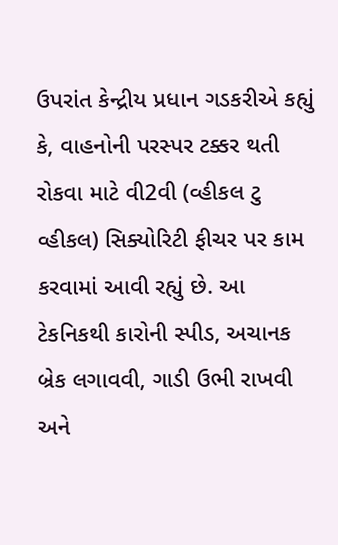ઉપરાંત કેન્દ્રીય પ્રધાન ગડકરીએ કહ્યું કે, વાહનોની પરસ્પર ટક્કર થતી રોકવા માટે વી2વી (વ્હીકલ ટુ વ્હીકલ) સિક્યોરિટી ફીચર પર કામ કરવામાં આવી રહ્યું છે. આ ટેકનિકથી કારોની સ્પીડ, અચાનક બ્રેક લગાવવી, ગાડી ઉભી રાખવી અને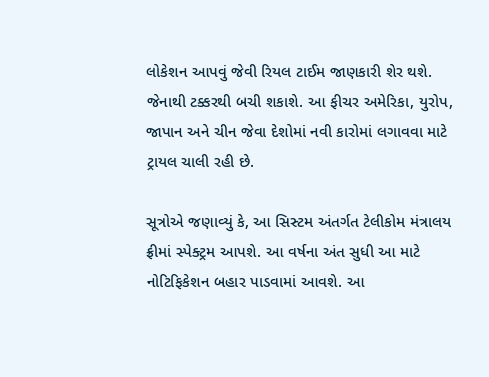લોકેશન આપવું જેવી રિયલ ટાઈમ જાણકારી શેર થશે. જેનાથી ટક્કરથી બચી શકાશે. આ ફીચર અમેરિકા, યુરોપ, જાપાન અને ચીન જેવા દેશોમાં નવી કારોમાં લગાવવા માટે ટ્રાયલ ચાલી રહી છે.

સૂત્રોએ જણાવ્યું કે, આ સિસ્ટમ અંતર્ગત ટેલીકોમ મંત્રાલય ફ્રીમાં સ્પેક્ટ્રમ આપશે. આ વર્ષના અંત સુધી આ માટે નોટિફિકેશન બહાર પાડવામાં આવશે. આ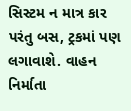સિસ્ટમ ન માત્ર કાર પરંતુ બસ, ટ્રકમાં પણ લગાવાશે. વાહન નિર્માતા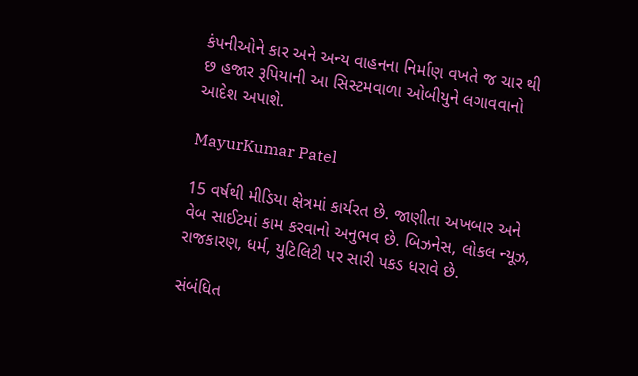કંપનીઓને કાર અને અન્ય વાહનના નિર્માણ વખતે જ ચાર થી છ હજાર રૂપિયાની આ સિસ્ટમવાળા ઓબીયુને લગાવવાનો આદેશ અપાશે.

MayurKumar Patel

15 વર્ષથી મીડિયા ક્ષેત્રમાં કાર્યરત છે. જાણીતા અખબાર અને વેબ સાઈટમાં કામ કરવાનો અનુભવ છે. બિઝનેસ, લોકલ ન્યૂઝ, રાજકારણ, ધર્મ, યુટિલિટી પર સારી પકડ ધરાવે છે.

સંબંધિત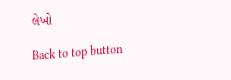લેખો

Back to top button